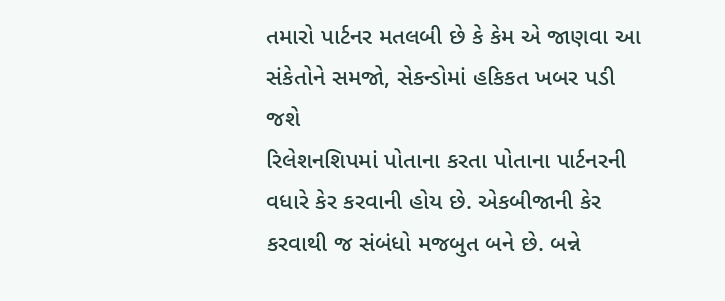તમારો પાર્ટનર મતલબી છે કે કેમ એ જાણવા આ સંકેતોને સમજો, સેકન્ડોમાં હકિકત ખબર પડી જશે
રિલેશનશિપમાં પોતાના કરતા પોતાના પાર્ટનરની વધારે કેર કરવાની હોય છે. એકબીજાની કેર કરવાથી જ સંબંધો મજબુત બને છે. બન્ને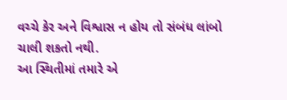વચ્ચે કેર અને વિશ્વાસ ન હોય તો સંબંધ લાંબો ચાલી શકતો નથી.
આ સ્થિતીમાં તમારે એ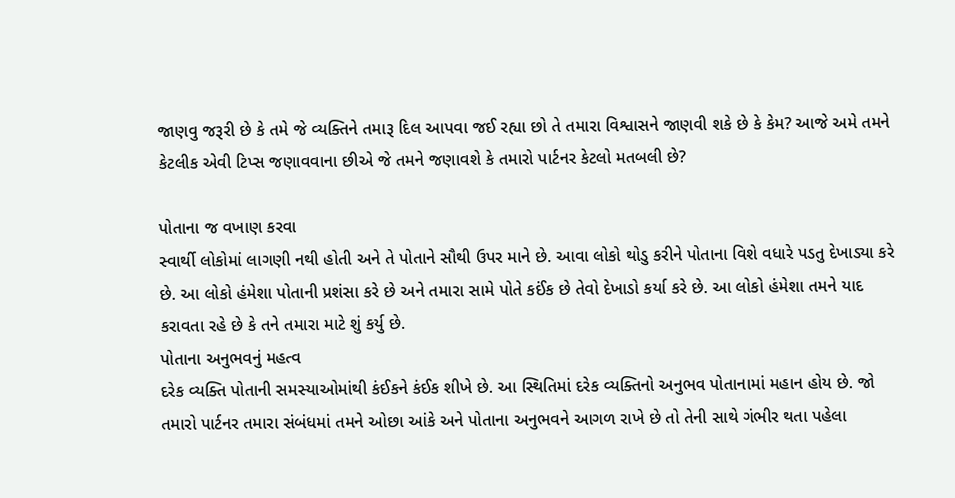જાણવુ જરૂરી છે કે તમે જે વ્યક્તિને તમારૂ દિલ આપવા જઈ રહ્યા છો તે તમારા વિશ્વાસને જાણવી શકે છે કે કેમ? આજે અમે તમને કેટલીક એવી ટિપ્સ જણાવવાના છીએ જે તમને જણાવશે કે તમારો પાર્ટનર કેટલો મતબલી છે?

પોતાના જ વખાણ કરવા
સ્વાર્થી લોકોમાં લાગણી નથી હોતી અને તે પોતાને સૌથી ઉપર માને છે. આવા લોકો થોડુ કરીને પોતાના વિશે વધારે પડતુ દેખાડ્યા કરે છે. આ લોકો હંમેશા પોતાની પ્રશંસા કરે છે અને તમારા સામે પોતે કઈંક છે તેવો દેખાડો કર્યા કરે છે. આ લોકો હંમેશા તમને યાદ કરાવતા રહે છે કે તને તમારા માટે શું કર્યુ છે.
પોતાના અનુભવનું મહત્વ
દરેક વ્યક્તિ પોતાની સમસ્યાઓમાંથી કંઈકને કંઈક શીખે છે. આ સ્થિતિમાં દરેક વ્યક્તિનો અનુભવ પોતાનામાં મહાન હોય છે. જો તમારો પાર્ટનર તમારા સંબંધમાં તમને ઓછા આંકે અને પોતાના અનુભવને આગળ રાખે છે તો તેની સાથે ગંભીર થતા પહેલા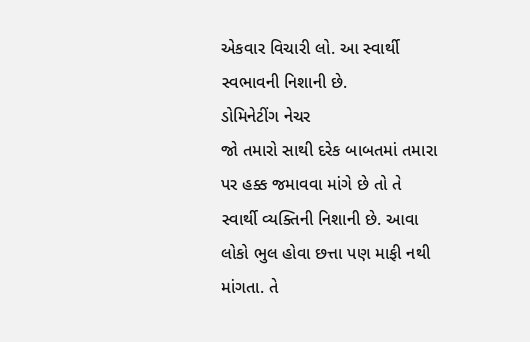એકવાર વિચારી લો. આ સ્વાર્થી સ્વભાવની નિશાની છે.
ડોમિનેટીંગ નેચર
જો તમારો સાથી દરેક બાબતમાં તમારા પર હક્ક જમાવવા માંગે છે તો તે સ્વાર્થી વ્યક્તિની નિશાની છે. આવા લોકો ભુલ હોવા છત્તા પણ માફી નથી માંગતા. તે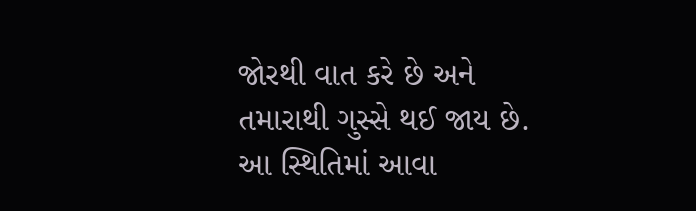જોરથી વાત કરે છે અને તમારાથી ગુસ્સે થઈ જાય છે. આ સ્થિતિમાં આવા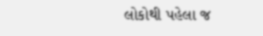લોકોથી પહેલા જ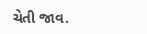ચેતી જાવ.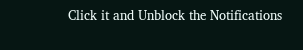Click it and Unblock the Notifications